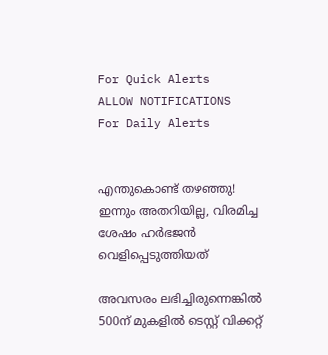For Quick Alerts
ALLOW NOTIFICATIONS
For Daily Alerts


എന്തുകൊണ്ട് തഴഞ്ഞു! ഇന്നും അതറിയില്ല, വിരമിച്ച ശേഷം ഹര്‍ഭജന്‍ വെളിപ്പെടുത്തിയത്

അവസരം ലഭിച്ചിരുന്നെങ്കില്‍ 500ന് മുകളില്‍ ടെസ്റ്റ് വിക്കറ്റ്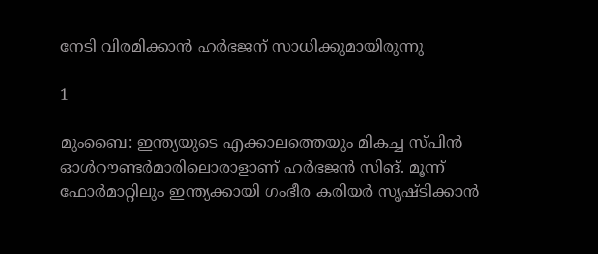നേടി വിരമിക്കാന്‍ ഹര്‍ഭജന് സാധിക്കുമായിരുന്നു

1

മുംബൈ: ഇന്ത്യയുടെ എക്കാലത്തെയും മികച്ച സ്പിന്‍ ഓള്‍റൗണ്ടര്‍മാരിലൊരാളാണ് ഹര്‍ഭജന്‍ സിങ്. മൂന്ന് ഫോര്‍മാറ്റിലും ഇന്ത്യക്കായി ഗംഭീര കരിയര്‍ സൃഷ്ടിക്കാന്‍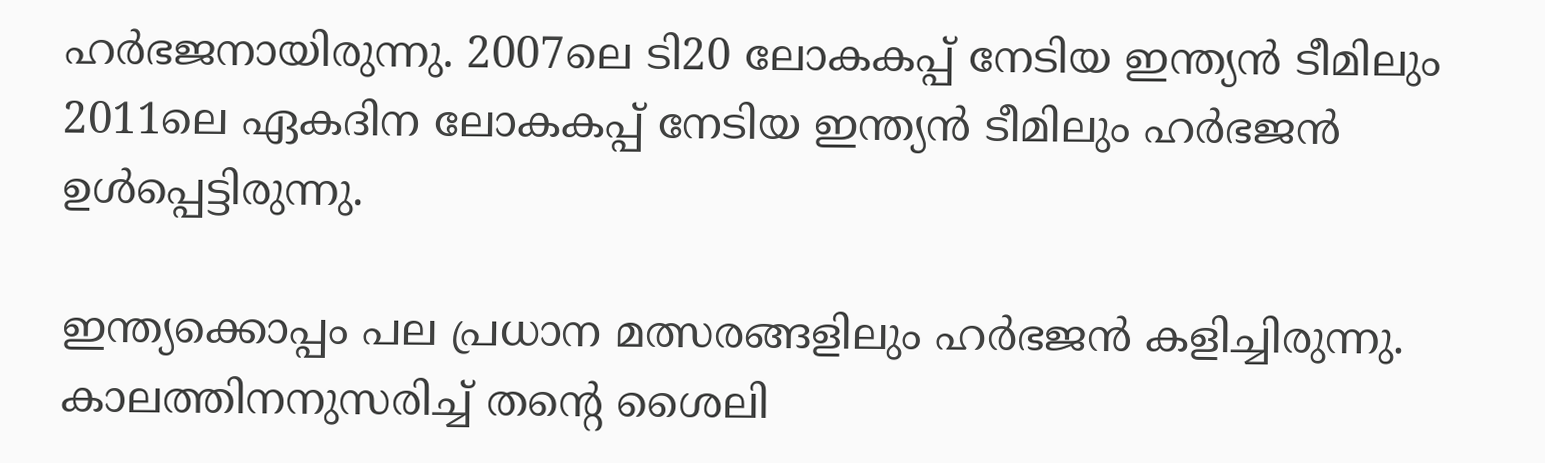ഹര്‍ഭജനായിരുന്നു. 2007ലെ ടി20 ലോകകപ്പ് നേടിയ ഇന്ത്യന്‍ ടീമിലും 2011ലെ ഏകദിന ലോകകപ്പ് നേടിയ ഇന്ത്യന്‍ ടീമിലും ഹര്‍ഭജന്‍ ഉള്‍പ്പെട്ടിരുന്നു.

ഇന്ത്യക്കൊപ്പം പല പ്രധാന മത്സരങ്ങളിലും ഹര്‍ഭജന്‍ കളിച്ചിരുന്നു. കാലത്തിനനുസരിച്ച് തന്റെ ശൈലി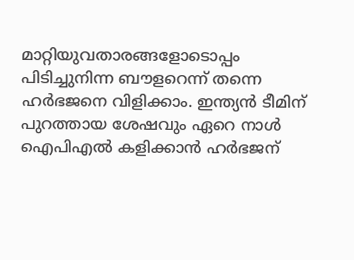മാറ്റിയുവതാരങ്ങളോടൊപ്പം പിടിച്ചുനിന്ന ബൗളറെന്ന് തന്നെ ഹര്‍ഭജനെ വിളിക്കാം. ഇന്ത്യന്‍ ടീമിന് പുറത്തായ ശേഷവും ഏറെ നാള്‍ ഐപിഎല്‍ കളിക്കാന്‍ ഹര്‍ഭജന്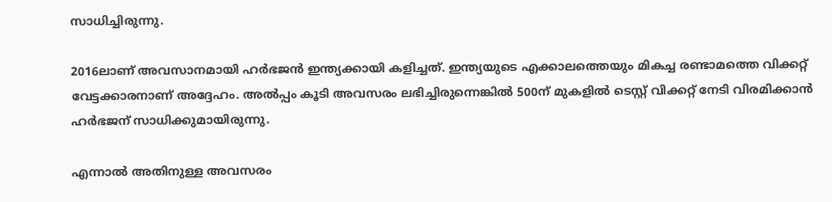സാധിച്ചിരുന്നു.

2016ലാണ് അവസാനമായി ഹര്‍ഭജന്‍ ഇന്ത്യക്കായി കളിച്ചത്. ഇന്ത്യയുടെ എക്കാലത്തെയും മികച്ച രണ്ടാമത്തെ വിക്കറ്റ് വേട്ടക്കാരനാണ് അദ്ദേഹം. അല്‍പ്പം കൂടി അവസരം ലഭിച്ചിരുന്നെങ്കില്‍ 500ന് മുകളില്‍ ടെസ്റ്റ് വിക്കറ്റ് നേടി വിരമിക്കാന്‍ ഹര്‍ഭജന് സാധിക്കുമായിരുന്നു.

എന്നാല്‍ അതിനുള്ള അവസരം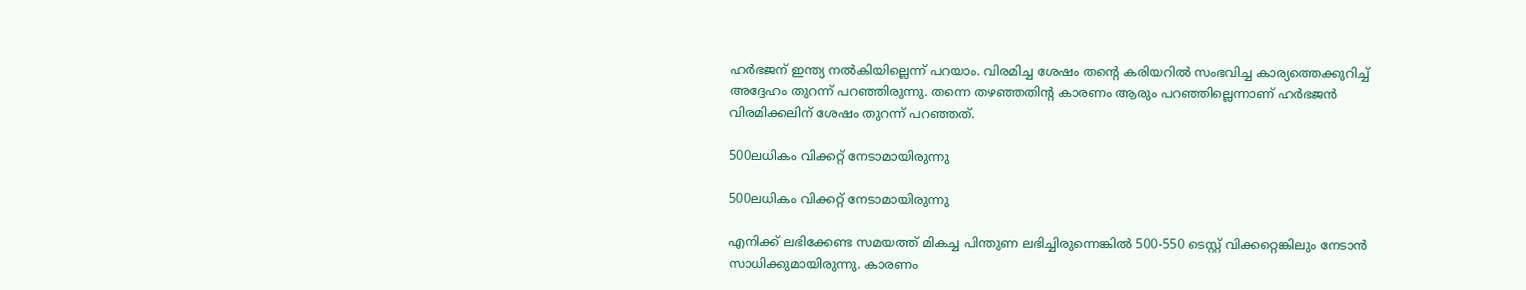ഹര്‍ഭജന് ഇന്ത്യ നല്‍കിയില്ലെന്ന് പറയാം. വിരമിച്ച ശേഷം തന്റെ കരിയറില്‍ സംഭവിച്ച കാര്യത്തെക്കുറിച്ച് അദ്ദേഹം തുറന്ന് പറഞ്ഞിരുന്നു. തന്നെ തഴഞ്ഞതിന്റ കാരണം ആരും പറഞ്ഞില്ലെന്നാണ് ഹര്‍ഭജന്‍ വിരമിക്കലിന് ശേഷം തുറന്ന് പറഞ്ഞത്.

500ലധികം വിക്കറ്റ് നേടാമായിരുന്നു

500ലധികം വിക്കറ്റ് നേടാമായിരുന്നു

എനിക്ക് ലഭിക്കേണ്ട സമയത്ത് മികച്ച പിന്തുണ ലഭിച്ചിരുന്നെങ്കില്‍ 500-550 ടെസ്റ്റ് വിക്കറ്റെങ്കിലും നേടാന്‍ സാധിക്കുമായിരുന്നു. കാരണം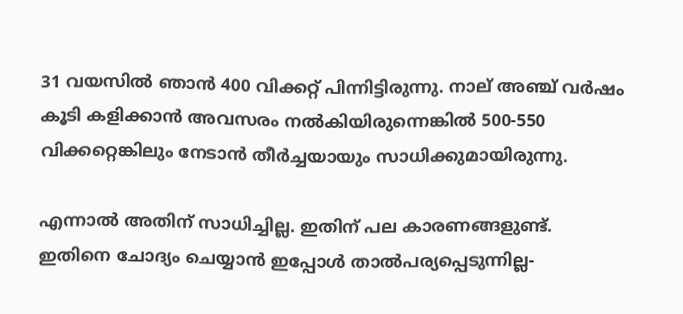31 വയസില്‍ ഞാന്‍ 400 വിക്കറ്റ് പിന്നിട്ടിരുന്നു. നാല് അഞ്ച് വര്‍ഷം കൂടി കളിക്കാന്‍ അവസരം നല്‍കിയിരുന്നെങ്കില്‍ 500-550 വിക്കറ്റെങ്കിലും നേടാന്‍ തീര്‍ച്ചയായും സാധിക്കുമായിരുന്നു.

എന്നാല്‍ അതിന് സാധിച്ചില്ല. ഇതിന് പല കാരണങ്ങളുണ്ട്. ഇതിനെ ചോദ്യം ചെയ്യാന്‍ ഇപ്പോള്‍ താല്‍പര്യപ്പെടുന്നില്ല-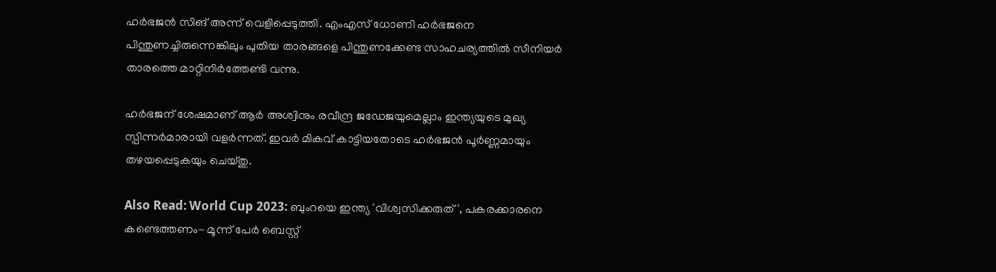ഹര്‍ഭജന്‍ സിങ് അന്ന് വെളിപ്പെടുത്തി. എംഎസ് ധോണി ഹര്‍ഭജനെ പിന്തുണച്ചിരുന്നെങ്കിലും പുതിയ താരങ്ങളെ പിന്തുണക്കേണ്ട സാഹചര്യത്തില്‍ സീനിയര്‍ താരത്തെ മാറ്റിനിര്‍ത്തേണ്ടി വന്നു.

ഹര്‍ഭജന് ശേഷമാണ് ആര്‍ അശ്വിനും രവീന്ദ്ര ജഡേജയുമെല്ലാം ഇന്ത്യയുടെ മുഖ്യ സ്പിന്നര്‍മാരായി വളര്‍ന്നത്. ഇവര്‍ മികവ് കാട്ടിയതോടെ ഹര്‍ഭജന്‍ പൂര്‍ണ്ണമായും തഴയപ്പെടുകയും ചെയ്തു.

Also Read: World Cup 2023: ബുംറയെ ഇന്ത്യ 'വിശ്വസിക്കരുത്', പകരക്കാരനെ കണ്ടെത്തണം- മൂന്ന് പേര്‍ ബെസ്റ്റ്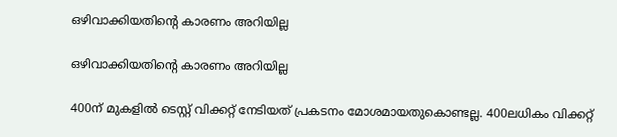ഒഴിവാക്കിയതിന്റെ കാരണം അറിയില്ല

ഒഴിവാക്കിയതിന്റെ കാരണം അറിയില്ല

400ന് മുകളില്‍ ടെസ്റ്റ് വിക്കറ്റ് നേടിയത് പ്രകടനം മോശമായതുകൊണ്ടല്ല. 400ലധികം വിക്കറ്റ്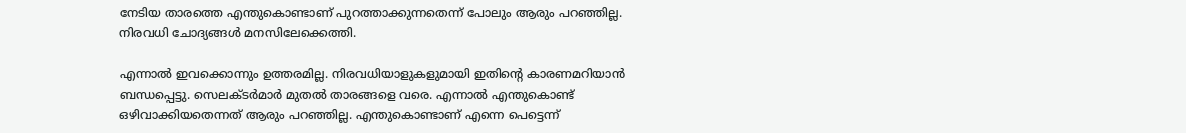നേടിയ താരത്തെ എന്തുകൊണ്ടാണ് പുറത്താക്കുന്നതെന്ന് പോലും ആരും പറഞ്ഞില്ല. നിരവധി ചോദ്യങ്ങള്‍ മനസിലേക്കെത്തി.

എന്നാല്‍ ഇവക്കൊന്നും ഉത്തരമില്ല. നിരവധിയാളുകളുമായി ഇതിന്റെ കാരണമറിയാന്‍ ബന്ധപ്പെട്ടു. സെലക്ടര്‍മാര്‍ മുതല്‍ താരങ്ങളെ വരെ. എന്നാല്‍ എന്തുകൊണ്ട് ഒഴിവാക്കിയതെന്നത് ആരും പറഞ്ഞില്ല. എന്തുകൊണ്ടാണ് എന്നെ പെട്ടെന്ന്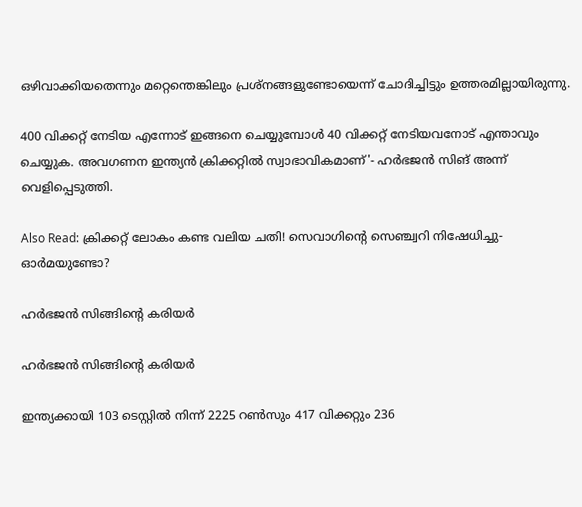ഒഴിവാക്കിയതെന്നും മറ്റെന്തെങ്കിലും പ്രശ്‌നങ്ങളുണ്ടോയെന്ന് ചോദിച്ചിട്ടും ഉത്തരമില്ലായിരുന്നു.

400 വിക്കറ്റ് നേടിയ എന്നോട് ഇങ്ങനെ ചെയ്യുമ്പോള്‍ 40 വിക്കറ്റ് നേടിയവനോട് എന്താവും ചെയ്യുക. അവഗണന ഇന്ത്യന്‍ ക്രിക്കറ്റില്‍ സ്വാഭാവികമാണ്'- ഹര്‍ഭജന്‍ സിങ് അന്ന് വെളിപ്പെടുത്തി.

Also Read: ക്രിക്കറ്റ് ലോകം കണ്ട വലിയ ചതി! സെവാഗിന്റെ സെഞ്ച്വറി നിഷേധിച്ചു- ഓര്‍മയുണ്ടോ?

ഹര്‍ഭജന്‍ സിങ്ങിന്റെ കരിയര്‍

ഹര്‍ഭജന്‍ സിങ്ങിന്റെ കരിയര്‍

ഇന്ത്യക്കായി 103 ടെസ്റ്റില്‍ നിന്ന് 2225 റണ്‍സും 417 വിക്കറ്റും 236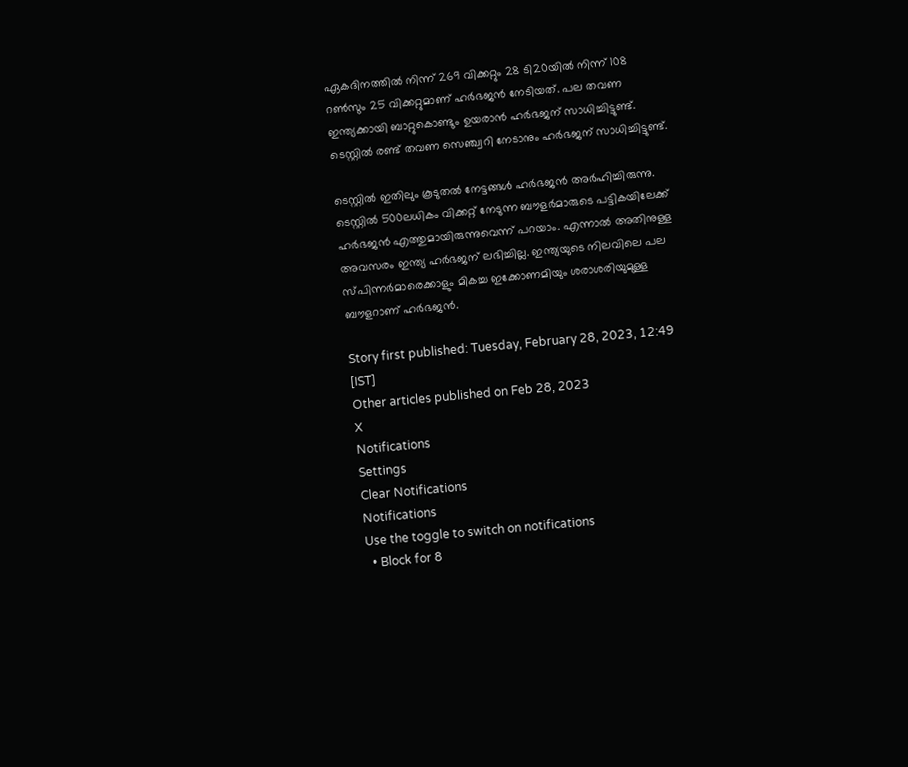ഏകദിനത്തില്‍ നിന്ന് 269 വിക്കറ്റും 28 ടി20യില്‍ നിന്ന് 108 റണ്‍സും 25 വിക്കറ്റുമാണ് ഹര്‍ഭജന്‍ നേടിയത്. പല തവണ ഇന്ത്യക്കായി ബാറ്റുകൊണ്ടും ഉയരാന്‍ ഹര്‍ഭജന് സാധിച്ചിട്ടുണ്ട്. ടെസ്റ്റില്‍ രണ്ട് തവണ സെഞ്ച്വറി നേടാനും ഹര്‍ഭജന് സാധിച്ചിട്ടുണ്ട്.

ടെസ്റ്റില്‍ ഇതിലും കൂടുതല്‍ നേട്ടങ്ങള്‍ ഹര്‍ഭജന്‍ അര്‍ഹിച്ചിരുന്നു. ടെസ്റ്റില്‍ 500ലധികം വിക്കറ്റ് നേടുന്ന ബൗളര്‍മാരുടെ പട്ടികയിലേക്ക് ഹര്‍ഭജന്‍ എത്തുമായിരുന്നുവെന്ന് പറയാം. എന്നാല്‍ അതിനുള്ള അവസരം ഇന്ത്യ ഹര്‍ഭജന് ലഭിച്ചില്ല. ഇന്ത്യയുടെ നിലവിലെ പല സ്പിന്നര്‍മാരെക്കാളും മികച്ച ഇക്കോണമിയും ശരാശരിയുമുള്ള ബൗളറാണ് ഹര്‍ഭജന്‍.

Story first published: Tuesday, February 28, 2023, 12:49 [IST]
Other articles published on Feb 28, 2023
X
Notifications
Settings
Clear Notifications
Notifications
Use the toggle to switch on notifications
  • Block for 8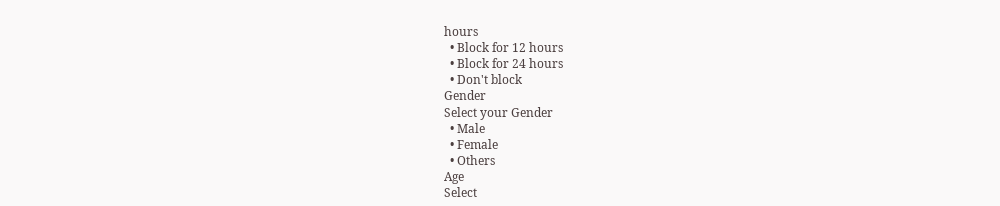hours
  • Block for 12 hours
  • Block for 24 hours
  • Don't block
Gender
Select your Gender
  • Male
  • Female
  • Others
Age
Select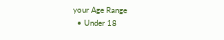your Age Range
  • Under 18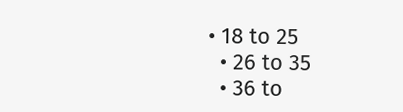• 18 to 25
  • 26 to 35
  • 36 to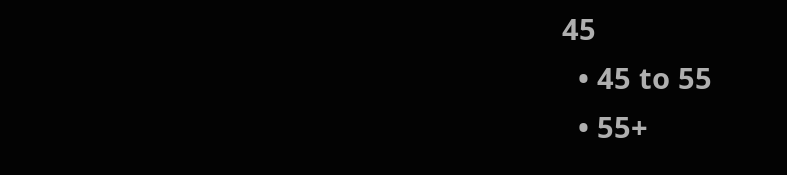45
  • 45 to 55
  • 55+